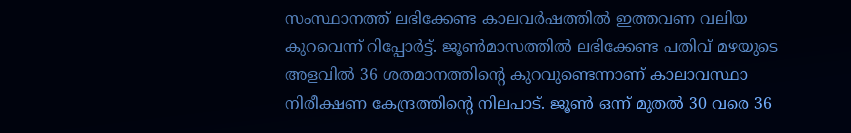സംസ്ഥാനത്ത് ലഭിക്കേണ്ട കാലവര്‍ഷത്തില്‍ ഇത്തവണ വലിയ കുറവെന്ന് റിപ്പോര്‍ട്ട്. ജൂണ്‍മാസത്തില്‍ ലഭിക്കേണ്ട പതിവ് മഴയുടെ അളവില്‍ 36 ശതമാനത്തിന്റെ കുറവുണ്ടെന്നാണ് കാലാവസ്ഥാ നിരീക്ഷണ കേന്ദ്രത്തിന്റെ നിലപാട്. ജൂണ്‍ ഒന്ന് മുതല്‍ 30 വരെ 36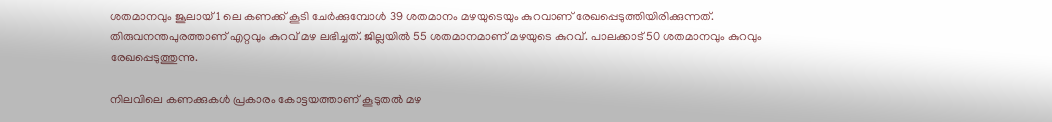ശതമാനവും ജൂലായ് 1 ലെ കണക്ക് കൂടി ചേര്‍ക്കുമ്പോള്‍ 39 ശതമാനം മഴയുടെയും കുറവാണ് രേഖപ്പെടുത്തിയിരിക്കുന്നത്. തിരുവനന്തപുരത്താണ് എറ്റവും കുറവ് മഴ ലഭിച്ചത്. ജില്ലയില്‍ 55 ശതമാനമാണ് മഴയുടെ കുറവ്. പാലക്കാട് 50 ശതമാനവും കുറവും രേഖപ്പെടുത്തുന്നു.

നിലവിലെ കണക്കുകള്‍ പ്രകാരം കോട്ടയത്താണ് കൂടുതല്‍ മഴ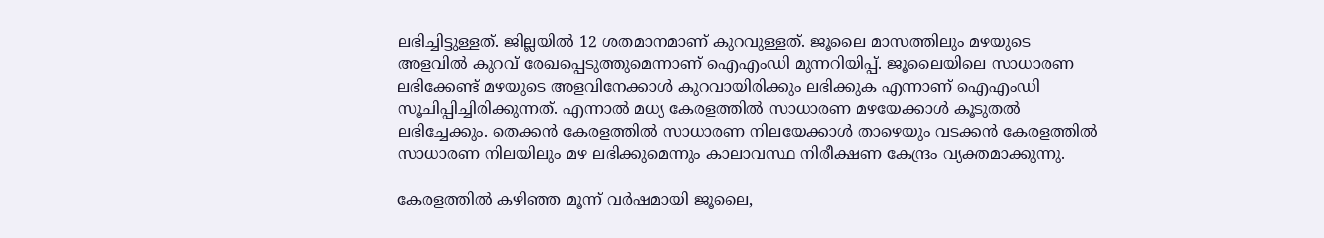ലഭിച്ചിട്ടുള്ളത്. ജില്ലയില്‍ 12 ശതമാനമാണ് കുറവുള്ളത്. ജൂലൈ മാസത്തിലും മഴയുടെ അളവില്‍ കുറവ് രേഖപ്പെടുത്തുമെന്നാണ് ഐഎംഡി മുന്നറിയിപ്പ്. ജൂലൈയിലെ സാധാരണ ലഭിക്കേണ്ട് മഴയുടെ അളവിനേക്കാള്‍ കുറവായിരിക്കും ലഭിക്കുക എന്നാണ് ഐഎംഡി സൂചിപ്പിച്ചിരിക്കുന്നത്. എന്നാല്‍ മധ്യ കേരളത്തില്‍ സാധാരണ മഴയേക്കാള്‍ കൂടുതല്‍ ലഭിച്ചേക്കും. തെക്കന്‍ കേരളത്തില്‍ സാധാരണ നിലയേക്കാള്‍ താഴെയും വടക്കന്‍ കേരളത്തില്‍ സാധാരണ നിലയിലും മഴ ലഭിക്കുമെന്നും കാലാവസ്ഥ നിരീക്ഷണ കേന്ദ്രം വ്യക്തമാക്കുന്നു.

കേരളത്തില്‍ കഴിഞ്ഞ മൂന്ന് വര്‍ഷമായി ജൂലൈ,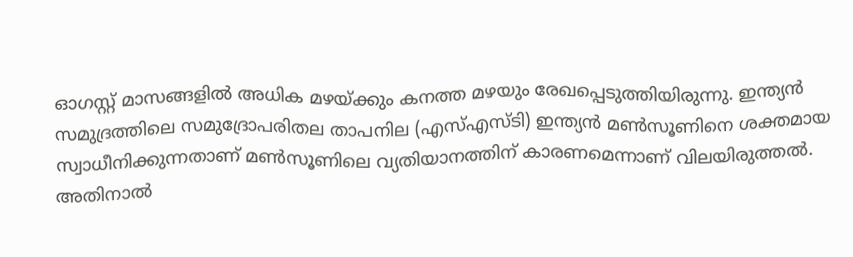ഓഗസ്റ്റ് മാസങ്ങളില്‍ അധിക മഴയ്ക്കും കനത്ത മഴയും രേഖപ്പെടുത്തിയിരുന്നു. ഇന്ത്യന്‍ സമുദ്രത്തിലെ സമുദ്രോപരിതല താപനില (എസ്എസ്ടി) ഇന്ത്യന്‍ മണ്‍സൂണിനെ ശക്തമായ സ്വാധീനിക്കുന്നതാണ് മണ്‍സൂണിലെ വ്യതിയാനത്തിന് കാരണമെന്നാണ് വിലയിരുത്തല്‍. അതിനാല്‍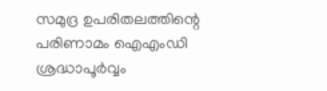സമുദ്ര ഉപരിതലത്തിന്റെ പരിണാമം ഐഎംഡി ശ്രദ്ധാപൂര്‍വ്വം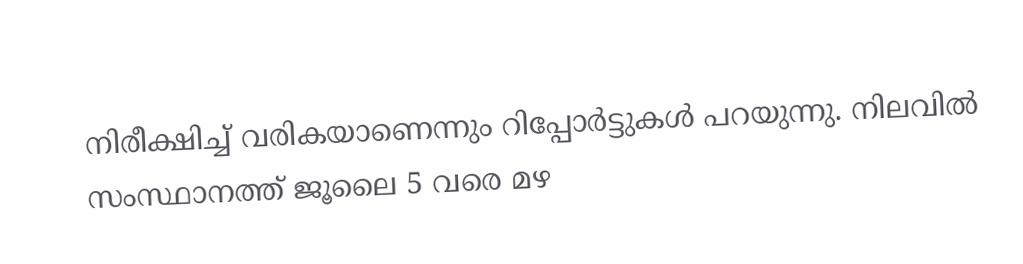നിരീക്ഷിച്ച് വരികയാണെന്നും റിപ്പോര്‍ട്ടുകള്‍ പറയുന്നു. നിലവില്‍ സംസ്ഥാനത്ത് ജൂലൈ 5 വരെ മഴ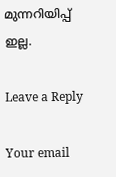മുന്നറിയിപ്പ് ഇല്ല.

Leave a Reply

Your email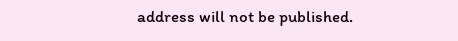address will not be published.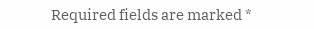Required fields are marked *